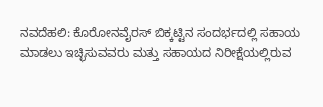ನವದೆಹಲಿ: ಕೊರೋನವೈರಸ್ ಬಿಕ್ಕಟ್ಟಿನ ಸಂದರ್ಭದಲ್ಲಿ ಸಹಾಯ ಮಾಡಲು ಇಚ್ಛಿಸುವವರು ಮತ್ತು ಸಹಾಯದ ನಿರೀಕ್ಷೆಯಲ್ಲಿರುವ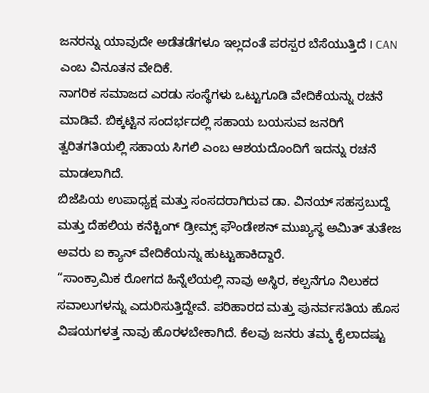ಜನರನ್ನು ಯಾವುದೇ ಅಡೆತಡೆಗಳೂ ಇಲ್ಲದಂತೆ ಪರಸ್ಪರ ಬೆಸೆಯುತ್ತಿದೆ I CAN ಎಂಬ ವಿನೂತನ ವೇದಿಕೆ.
ನಾಗರಿಕ ಸಮಾಜದ ಎರಡು ಸಂಸ್ಥೆಗಳು ಒಟ್ಟುಗೂಡಿ ವೇದಿಕೆಯನ್ನು ರಚನೆ ಮಾಡಿವೆ. ಬಿಕ್ಕಟ್ಟಿನ ಸಂದರ್ಭದಲ್ಲಿ ಸಹಾಯ ಬಯಸುವ ಜನರಿಗೆ ತ್ವರಿತಗತಿಯಲ್ಲಿ ಸಹಾಯ ಸಿಗಲಿ ಎಂಬ ಆಶಯದೊಂದಿಗೆ ಇದನ್ನು ರಚನೆ ಮಾಡಲಾಗಿದೆ.
ಬಿಜೆಪಿಯ ಉಪಾಧ್ಯಕ್ಷ ಮತ್ತು ಸಂಸದರಾಗಿರುವ ಡಾ. ವಿನಯ್ ಸಹಸ್ರಬುದ್ದೆ ಮತ್ತು ದೆಹಲಿಯ ಕನೆಕ್ಟಿಂಗ್ ಡ್ರೀಮ್ಸ್ ಫೌಂಡೇಶನ್ ಮುಖ್ಯಸ್ಥ ಅಮಿತ್ ತುತೇಜ ಅವರು ಐ ಕ್ಯಾನ್ ವೇದಿಕೆಯನ್ನು ಹುಟ್ಟುಹಾಕಿದ್ದಾರೆ.
“ಸಾಂಕ್ರಾಮಿಕ ರೋಗದ ಹಿನ್ನೆಲೆಯಲ್ಲಿ ನಾವು ಅಸ್ಥಿರ, ಕಲ್ಪನೆಗೂ ನಿಲುಕದ ಸವಾಲುಗಳನ್ನು ಎದುರಿಸುತ್ತಿದ್ದೇವೆ. ಪರಿಹಾರದ ಮತ್ತು ಪುನರ್ವಸತಿಯ ಹೊಸ ವಿಷಯಗಳತ್ತ ನಾವು ಹೊರಳಬೇಕಾಗಿದೆ. ಕೆಲವು ಜನರು ತಮ್ಮ ಕೈಲಾದಷ್ಟು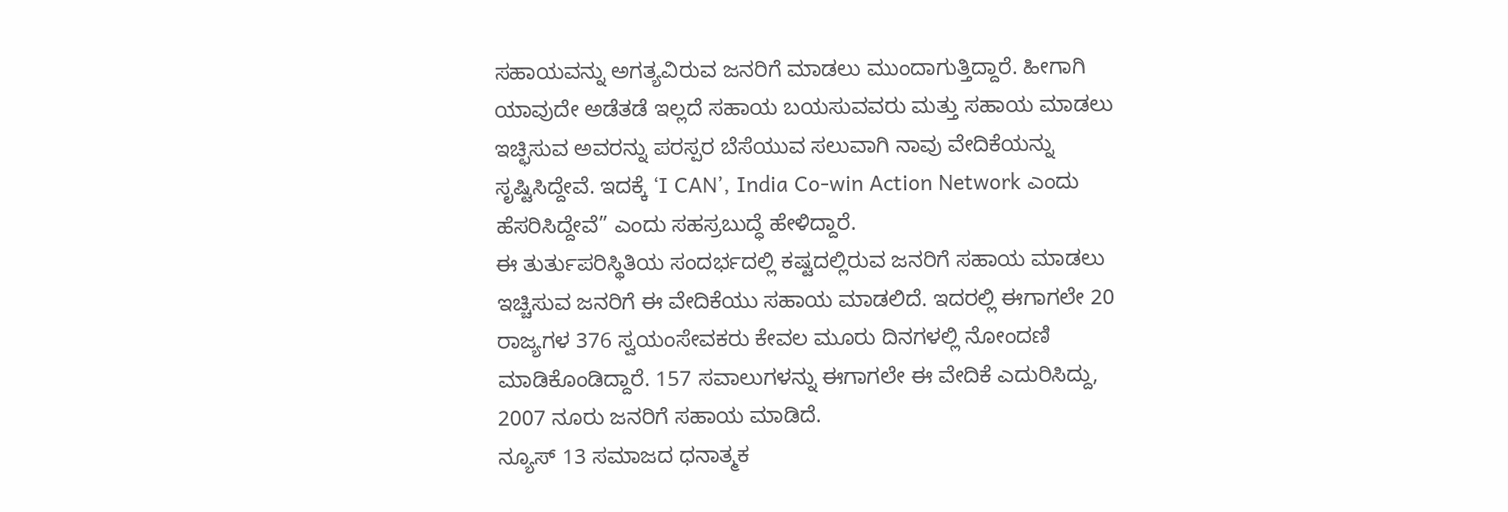ಸಹಾಯವನ್ನು ಅಗತ್ಯವಿರುವ ಜನರಿಗೆ ಮಾಡಲು ಮುಂದಾಗುತ್ತಿದ್ದಾರೆ. ಹೀಗಾಗಿ ಯಾವುದೇ ಅಡೆತಡೆ ಇಲ್ಲದೆ ಸಹಾಯ ಬಯಸುವವರು ಮತ್ತು ಸಹಾಯ ಮಾಡಲು ಇಚ್ಛಿಸುವ ಅವರನ್ನು ಪರಸ್ಪರ ಬೆಸೆಯುವ ಸಲುವಾಗಿ ನಾವು ವೇದಿಕೆಯನ್ನು ಸೃಷ್ಟಿಸಿದ್ದೇವೆ. ಇದಕ್ಕೆ ‘I CAN’, India Co-win Action Network ಎಂದು ಹೆಸರಿಸಿದ್ದೇವೆ” ಎಂದು ಸಹಸ್ರಬುದ್ಧೆ ಹೇಳಿದ್ದಾರೆ.
ಈ ತುರ್ತುಪರಿಸ್ಥಿತಿಯ ಸಂದರ್ಭದಲ್ಲಿ ಕಷ್ಟದಲ್ಲಿರುವ ಜನರಿಗೆ ಸಹಾಯ ಮಾಡಲು ಇಚ್ಚಿಸುವ ಜನರಿಗೆ ಈ ವೇದಿಕೆಯು ಸಹಾಯ ಮಾಡಲಿದೆ. ಇದರಲ್ಲಿ ಈಗಾಗಲೇ 20 ರಾಜ್ಯಗಳ 376 ಸ್ವಯಂಸೇವಕರು ಕೇವಲ ಮೂರು ದಿನಗಳಲ್ಲಿ ನೋಂದಣಿ ಮಾಡಿಕೊಂಡಿದ್ದಾರೆ. 157 ಸವಾಲುಗಳನ್ನು ಈಗಾಗಲೇ ಈ ವೇದಿಕೆ ಎದುರಿಸಿದ್ದು, 2007 ನೂರು ಜನರಿಗೆ ಸಹಾಯ ಮಾಡಿದೆ.
ನ್ಯೂಸ್ 13 ಸಮಾಜದ ಧನಾತ್ಮಕ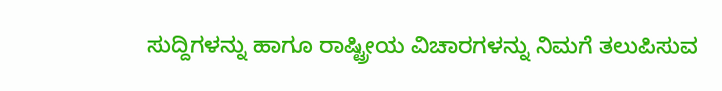ಸುದ್ದಿಗಳನ್ನು ಹಾಗೂ ರಾಷ್ಟ್ರೀಯ ವಿಚಾರಗಳನ್ನು ನಿಮಗೆ ತಲುಪಿಸುವ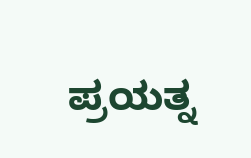ಪ್ರಯತ್ನ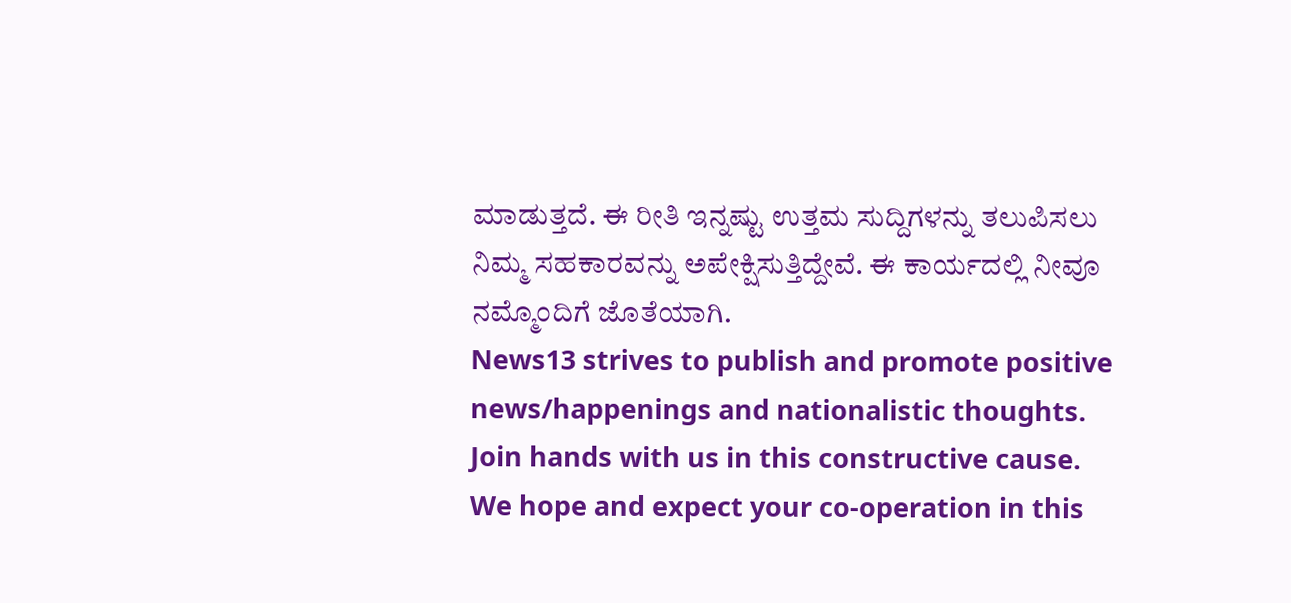ಮಾಡುತ್ತದೆ. ಈ ರೀತಿ ಇನ್ನಷ್ಟು ಉತ್ತಮ ಸುದ್ದಿಗಳನ್ನು ತಲುಪಿಸಲು ನಿಮ್ಮ ಸಹಕಾರವನ್ನು ಅಪೇಕ್ಷಿಸುತ್ತಿದ್ದೇವೆ. ಈ ಕಾರ್ಯದಲ್ಲಿ ನೀವೂ ನಮ್ಮೊಂದಿಗೆ ಜೊತೆಯಾಗಿ.
News13 strives to publish and promote positive news/happenings and nationalistic thoughts. Join hands with us in this constructive cause. We hope and expect your co-operation in this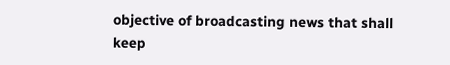objective of broadcasting news that shall keep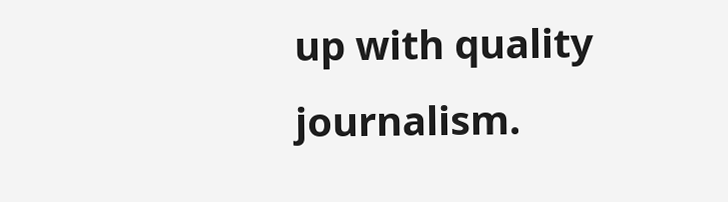up with quality journalism.